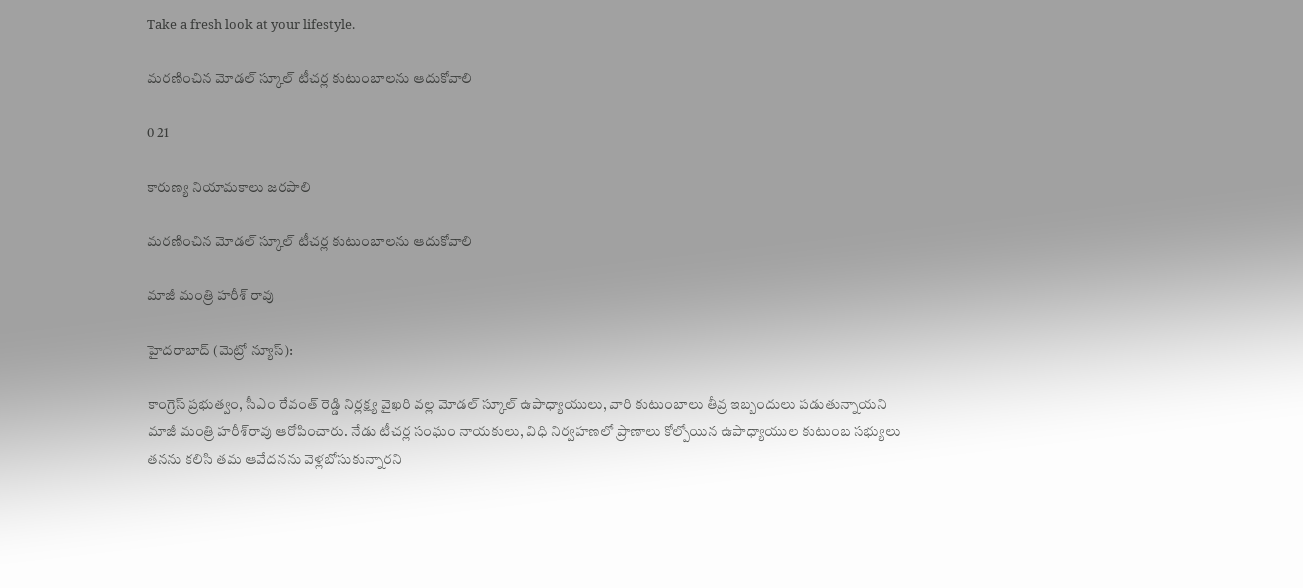Take a fresh look at your lifestyle.

మ‌ర‌ణించిన మోడ‌ల్ స్కూల్ టీచర్ల కుటుంబాలను ఆదుకోవాలి

0 21

కారుణ్య నియామ‌కాలు జ‌ర‌పాలి

మ‌ర‌ణించిన మోడ‌ల్ స్కూల్ టీచర్ల కుటుంబాలను ఆదుకోవాలి

మాజీ మంత్రి హరీశ్ రావు

హైద‌రాబాద్ (మెట్రో న్యూస్‌):

కాంగ్రెస్ ప్రభుత్వం, సీఎం రేవంత్ రెడ్డి నిర్లక్ష్య వైఖరి వల్ల మోడల్ స్కూల్ ఉపాధ్యాయులు, వారి కుటుంబాలు తీవ్ర ఇబ్బందులు పడుతున్నాయని మాజీ మంత్రి హ‌రీశ్‌రావు ఆరోపించారు. నేడు టీచర్ల సంఘం నాయకులు, విధి నిర్వహణలో ప్రాణాలు కోల్పోయిన ఉపాధ్యాయుల కుటుంబ సభ్యులు త‌న‌ను కలిసి తమ ఆవేదనను వెళ్లబోసుకున్నారని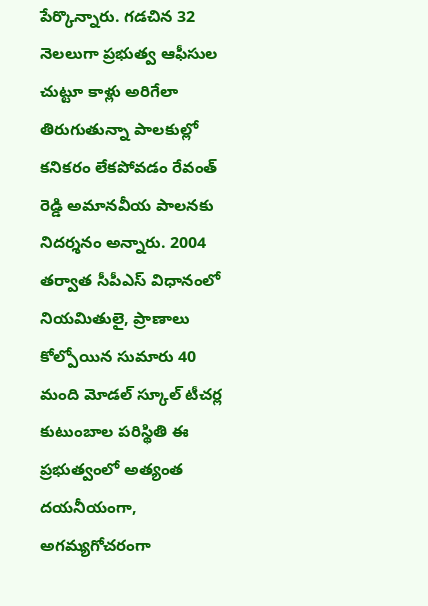పేర్కొన్నారు. గడచిన 32 నెలలుగా ప్రభుత్వ ఆఫీసుల చుట్టూ కాళ్లు అరిగేలా తిరుగుతున్నా పాలకుల్లో కనికరం లేకపోవడం రేవంత్ రెడ్డి అమానవీయ పాలనకు నిదర్శనం అన్నారు. 2004 తర్వాత సీపీఎస్ విధానంలో నియమితులై, ప్రాణాలు కోల్పోయిన సుమారు 40 మంది మోడల్ స్కూల్ టీచర్ల కుటుంబాల పరిస్థితి ఈ ప్రభుత్వంలో అత్యంత దయనీయంగా, అగమ్యగోచరంగా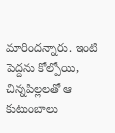మారిందన్నారు. ఇంటి పెద్దను కోల్పోయి, చిన్నపిల్లలతో ఆ కుటుంబాలు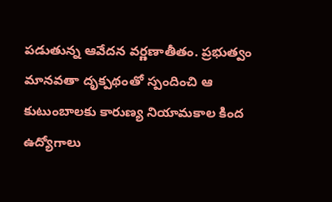పడుతున్న ఆవేదన వర్ణణాతీతం. ప్రభుత్వం మానవతా దృక్పథంతో స్పందించి ఆ కుటుంబాలకు కారుణ్య నియామకాల కింద ఉద్యోగాలు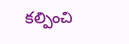కల్పించి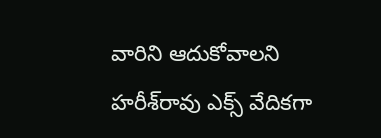వారిని ఆదుకోవాలని హ‌రీశ్‌రావు ఎక్స్ వేదిక‌గా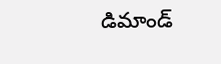డిమాండ్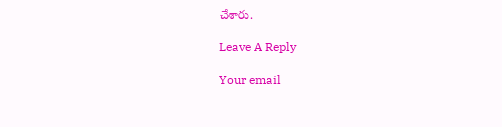చేశారు.

Leave A Reply

Your email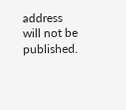address will not be published.